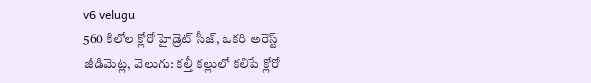v6 velugu
560 కిలోల క్లోరో హైడ్రెట్ సీజ్, ఒకరి అరెస్ట్
జీడిమెట్ల, వెలుగు: కల్తీ కల్లులో కలిపే క్లోరో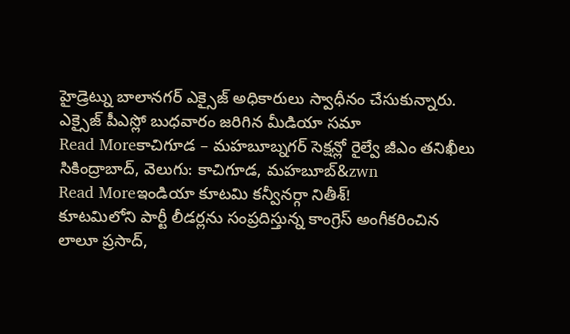హైడ్రెట్ను బాలానగర్ ఎక్సైజ్ అధికారులు స్వాధీనం చేసుకున్నారు. ఎక్సైజ్ పీఎస్లో బుధవారం జరిగిన మీడియా సమా
Read Moreకాచిగూడ – మహబూబ్నగర్ సెక్షన్లో రైల్వే జీఎం తనిఖీలు
సికింద్రాబాద్, వెలుగు: కాచిగూడ, మహబూబ్&zwn
Read Moreఇండియా కూటమి కన్వీనర్గా నితీశ్!
కూటమిలోని పార్టీ లీడర్లను సంప్రదిస్తున్న కాంగ్రెస్ అంగీకరించిన లాలూ ప్రసాద్,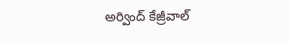అర్వింద్ కేజ్రీవాల్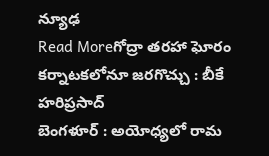న్యూఢ
Read Moreగోద్రా తరహా ఘోరం కర్నాటకలోనూ జరగొచ్చు : బీకే హరిప్రసాద్
బెంగళూర్ : అయోధ్యలో రామ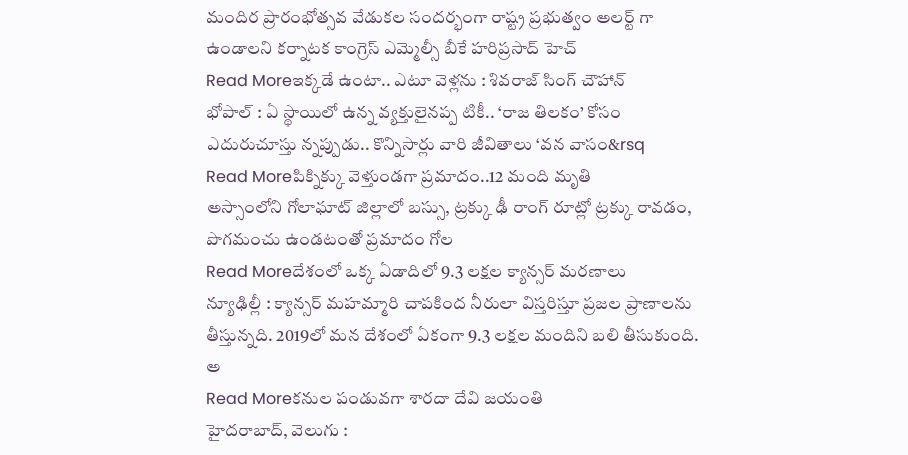మందిర ప్రారంభోత్సవ వేడుకల సందర్భంగా రాష్ట్ర ప్రభుత్వం అలర్ట్ గా ఉండాలని కర్నాటక కాంగ్రెస్ ఎమ్మెల్సీ బీకే హరిప్రసాద్ హెచ్
Read Moreఇక్కడే ఉంటా.. ఎటూ వెళ్లను : శివరాజ్ సింగ్ చౌహాన్
భోపాల్ : ఏ స్థాయిలో ఉన్న వ్యక్తులైనప్ప టికీ.. ‘రాజ తిలకం’ కోసం ఎదురుచూస్తు న్నప్పుడు.. కొన్నిసార్లు వారి జీవితాలు ‘వన వాసం&rsq
Read Moreపిక్నిక్కు వెళ్తుండగా ప్రమాదం..12 మంది మృతి
అస్సాంలోని గోలాఘాట్ జిల్లాలో బస్సు, ట్రక్కు ఢీ రాంగ్ రూట్లో ట్రక్కు రావడం, పొగమంచు ఉండటంతో ప్రమాదం గోల
Read Moreదేశంలో ఒక్క ఏడాదిలో 9.3 లక్షల క్యాన్సర్ మరణాలు
న్యూఢిల్లీ : క్యాన్సర్ మహమ్మారి చాపకింద నీరులా విస్తరిస్తూ ప్రజల ప్రాణాలను తీస్తున్నది. 2019లో మన దేశంలో ఏకంగా 9.3 లక్షల మందిని బలి తీసుకుంది. అ
Read Moreకనుల పండువగా శారదా దేవి జయంతి
హైదరాబాద్, వెలుగు :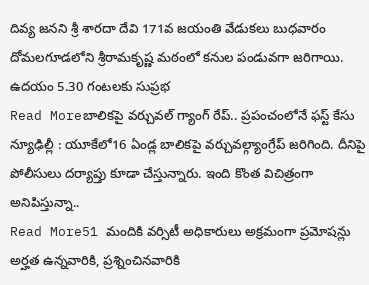దివ్య జనని శ్రీ శారదా దేవి 171వ జయంతి వేడుకలు బుధవారం దోమలగూడలోని శ్రీరామకృష్ణ మఠంలో కనుల పండువగా జరిగాయి. ఉదయం 5.30 గంటలకు సుప్రభ
Read Moreబాలికపై వర్చువల్ గ్యాంగ్ రేప్.. ప్రపంచంలోనే ఫస్ట్ కేసు
న్యూఢిల్లీ : యూకేలో16 ఏండ్ల బాలికపై వర్చువల్గ్యాంగ్రేప్ జరిగింది. దీనిపై పోలీసులు దర్యాప్తు కూడా చేస్తున్నారు. ఇంది కొంత విచిత్రంగా అనిపిస్తున్నా..
Read More51 మందికి వర్సిటీ అధికారులు అక్రమంగా ప్రమోషన్లు
అర్హత ఉన్నవారికి, ప్రశ్నించినవారికి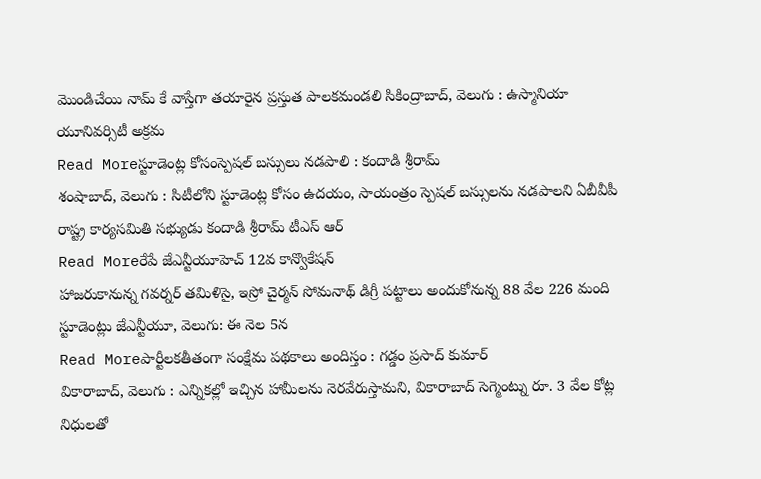మొండిచేయి నామ్ కే వాస్తేగా తయారైన ప్రస్తుత పాలకమండలి సికింద్రాబాద్, వెలుగు : ఉస్మానియా యూనివర్సిటీ అక్రమ
Read Moreస్టూడెంట్ల కోసంస్పెషల్ బస్సులు నడపాలి : కందాడి శ్రీరామ్
శంషాబాద్, వెలుగు : సిటీలోని స్టూడెంట్ల కోసం ఉదయం, సాయంత్రం స్పెషల్ బస్సులను నడపాలని ఏబీవీపీ రాష్ట్ర కార్యసమితి సభ్యుడు కందాడి శ్రీరామ్ టీఎస్ ఆర్
Read Moreరేపే జేఎన్టీయూహెచ్ 12వ కాన్వొకేషన్
హాజరుకానున్న గవర్నర్ తమిళిసై, ఇస్రో చైర్మన్ సోమనాథ్ డిగ్రీ పట్టాలు అందుకోనున్న 88 వేల 226 మంది స్టూడెంట్లు జేఎన్టీయూ, వెలుగు: ఈ నెల 5న
Read Moreపార్టీలకతీతంగా సంక్షేమ పథకాలు అందిస్తం : గడ్డం ప్రసాద్ కుమార్
వికారాబాద్, వెలుగు : ఎన్నికల్లో ఇచ్చిన హామీలను నెరవేరుస్తామని, వికారాబాద్ సెగ్మెంట్ను రూ. 3 వేల కోట్ల నిధులతో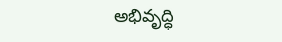అభివృద్ధి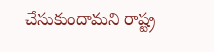చేసుకుందామని రాష్ట్ర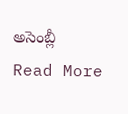అసెంబ్లీ
Read More